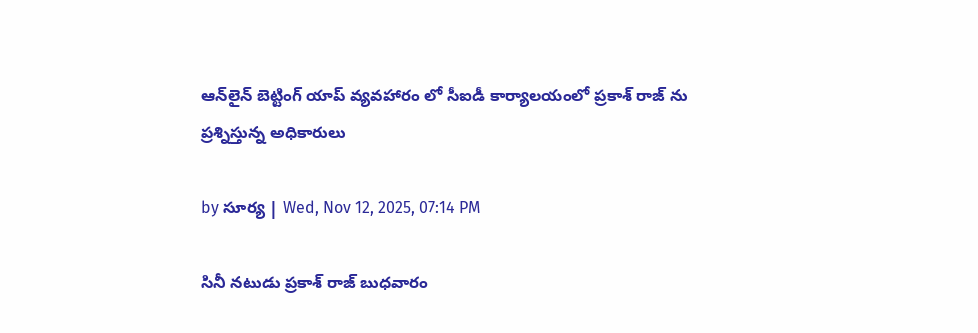ఆన్‌లైన్ బెట్టింగ్ యాప్ వ్యవహారం లో సీఐడీ కార్యాలయంలో ప్రకాశ్ రాజ్ ను ప్రశ్నిస్తున్న అధికారులు

by సూర్య | Wed, Nov 12, 2025, 07:14 PM

సినీ నటుడు ప్రకాశ్ రాజ్ బుధవారం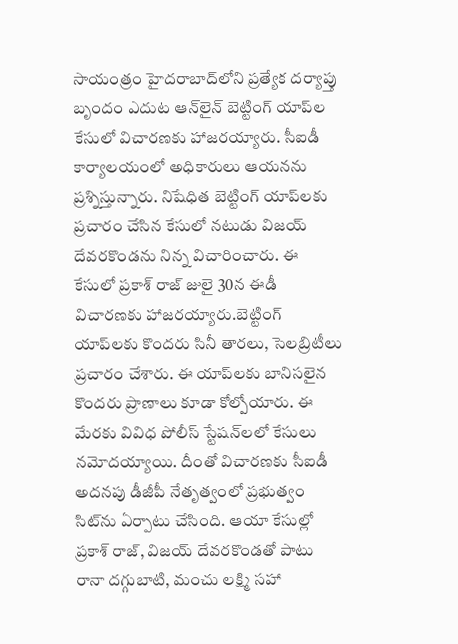సాయంత్రం హైదరాబాద్‌లోని ప్రత్యేక దర్యాప్తు బృందం ఎదుట ఆన్‌లైన్ బెట్టింగ్ యాప్‌ల కేసులో విచారణకు హాజరయ్యారు. సీఐడీ కార్యాలయంలో అధికారులు ఆయనను ప్రశ్నిస్తున్నారు. నిషేధిత బెట్టింగ్ యాప్‌లకు ప్రచారం చేసిన కేసులో నటుడు విజయ్ దేవరకొండను నిన్న విచారించారు. ఈ కేసులో ప్రకాశ్ రాజ్ జులై 30న ఈడీ విచారణకు హాజరయ్యారు.బెట్టింగ్ యాప్‌లకు కొందరు సినీ తారలు, సెలబ్రిటీలు ప్రచారం చేశారు. ఈ యాప్‌లకు బానిసలైన కొందరు ప్రాణాలు కూడా కోల్పోయారు. ఈ మేరకు వివిధ పోలీస్ స్టేషన్‌లలో కేసులు నమోదయ్యాయి. దీంతో విచారణకు సీఐడీ అదనపు డీజీపీ నేతృత్వంలో ప్రభుత్వం సిట్‌ను ఏర్పాటు చేసింది. ఆయా కేసుల్లో ప్రకాశ్ రాజ్, విజయ్ దేవరకొండతో పాటు రానా దగ్గుబాటి, మంచు లక్ష్మి సహా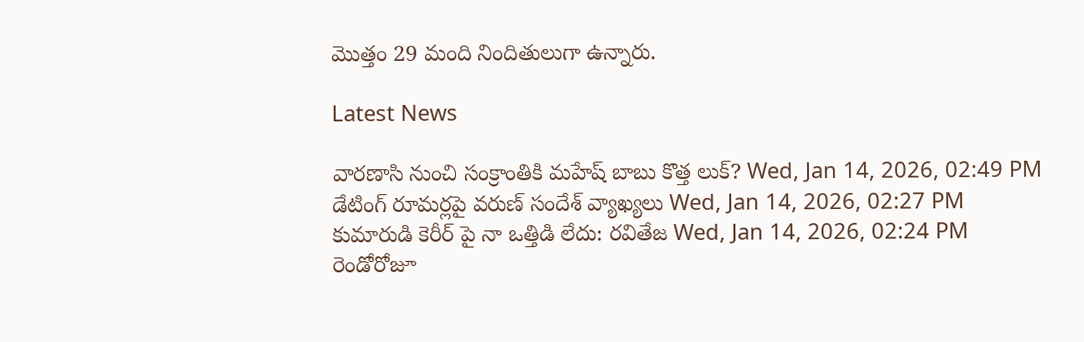మొత్తం 29 మంది నిందితులుగా ఉన్నారు.

Latest News

వారణాసి నుంచి సంక్రాంతికి మహేష్ బాబు కొత్త లుక్? Wed, Jan 14, 2026, 02:49 PM
డేటింగ్ రూమర్లపై వరుణ్ సందేశ్ వ్యాఖ్యలు Wed, Jan 14, 2026, 02:27 PM
కుమారుడి కెరీర్ పై నా ఒత్తిడి లేదు: రవితేజ Wed, Jan 14, 2026, 02:24 PM
రెండోరోజూ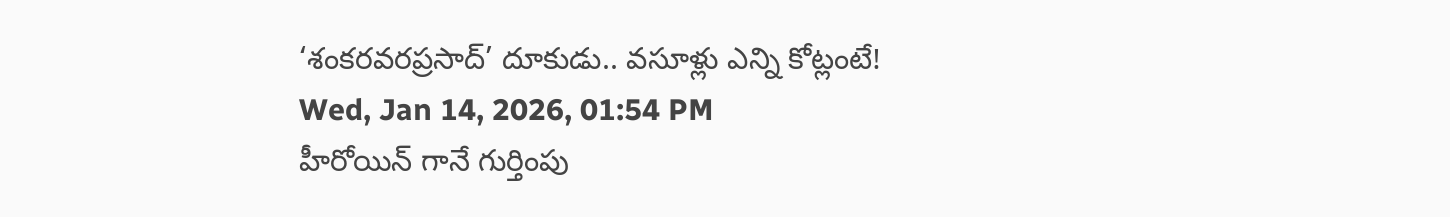‘శంకరవరప్రసాద్‌’ దూకుడు.. వసూళ్లు ఎన్ని కోట్లంటే! Wed, Jan 14, 2026, 01:54 PM
హీరోయిన్ గానే గుర్తింపు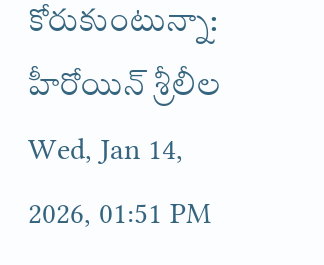కోరుకుంటున్నా: హీరోయిన్ శ్రీలీల Wed, Jan 14, 2026, 01:51 PM